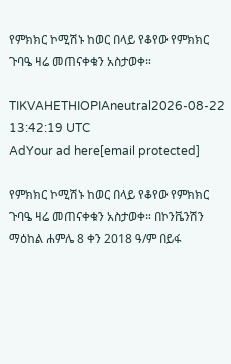የምክክር ኮሚሽኑ ከወር በላይ የቆየው የምክክር ጉባዔ ዛሬ መጠናቀቁን አስታወቀ።

TIKVAHETHIOPIAneutral2026-08-22 13:42:19 UTC
AdYour ad here[email protected]

የምክክር ኮሚሽኑ ከወር በላይ የቆየው የምክክር ጉባዔ ዛሬ መጠናቀቁን አስታወቀ። በኮንቬንሽን ማዕከል ሐምሌ 8 ቀን 2018 ዓ/ም በይፋ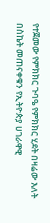የተጀመው የምክክር ጉባዔ የምክክር ሂደት በዛሬው እለት በስኬት መጠናቀቁን የኢትዮጵያ ሀገራዋዊ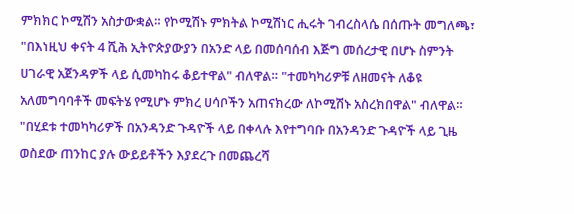ምክክር ኮሚሽን አስታውቋል። የኮሚሽኑ ምክትል ኮሚሽነር ሒሩት ገብረስላሴ በሰጡት መግለጫ፣ "በእነዚህ ቀናት 4 ሺሕ ኢትዮጵያውያን በአንድ ላይ በመሰባሰብ እጅግ መሰረታዊ በሆኑ ስምንት ሀገራዊ አጀንዳዎች ላይ ሲመካከሩ ቆይተዋል" ብለዋል። "ተመካካሪዎቹ ለዘመናት ለቆዩ አለመግባባቶች መፍትሄ የሚሆኑ ምክረ ሀሳቦችን አጠናክረው ለኮሚሽኑ አስረክበዋል" ብለዋል። "በሂደቱ ተመካካሪዎች በአንዳንድ ጉዳዮች ላይ በቀላሉ እየተግባቡ በአንዳንድ ጉዳዮች ላይ ጊዜ ወስደው ጠንከር ያሉ ውይይቶችን እያደረጉ በመጨረሻ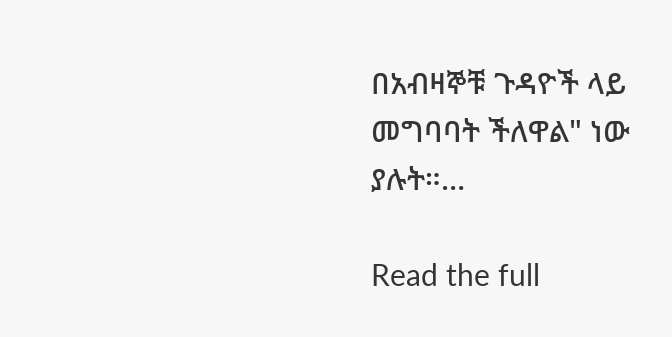በአብዛኞቹ ጉዳዮች ላይ መግባባት ችለዋል" ነው ያሉት።…

Read the full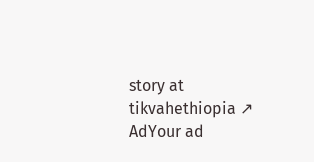story at tikvahethiopia ↗
AdYour ad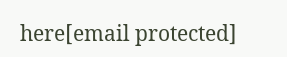here[email protected]